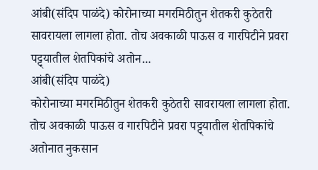आंबी(संदिप पाळंदे) कोरोनाच्या मगरमिठीतुन शेतकरी कुठेतरी सावरायला लागला होता. तोच अवकाळी पाऊस व गारपिटीने प्रवरा पट्ट्यातील शेतपिकांचे अतोन...
आंबी(संदिप पाळंदे)
कोरोनाच्या मगरमिठीतुन शेतकरी कुठेतरी सावरायला लागला होता. तोच अवकाळी पाऊस व गारपिटीने प्रवरा पट्ट्यातील शेतपिकांचे अतोनात नुकसान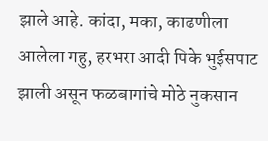झाले आहे. कांदा, मका, काढणीला आलेला गहु, हरभरा आदी पिके भुईसपाट झाली असून फळबागांचे मोठे नुकसान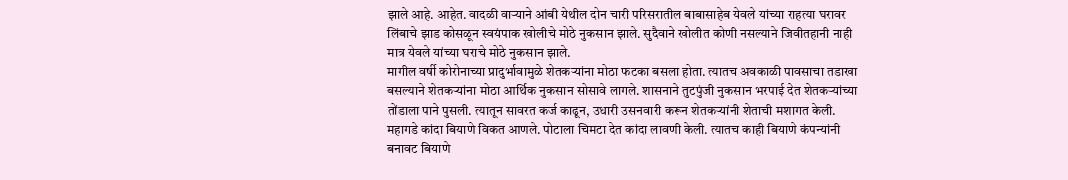झाले आहे. आहेत. वादळी वाऱ्याने आंबी येथील दोन चारी परिसरातील बाबासाहेब येवले यांच्या राहत्या घरावर लिंबाचे झाड कोसळून स्वयंपाक खोलीचे मोठे नुकसान झाले. सुदैवाने खोलीत कोणी नसल्याने जिवीतहानी नाही मात्र येवले यांच्या घराचे मोठे नुकसान झाले.
मागील वर्षी कोरोनाच्या प्रादुर्भावामुळे शेतकऱ्यांना मोठा फटका बसला होता. त्यातच अवकाळी पावसाचा तडाखा बसल्याने शेतकऱ्यांना मोठा आर्थिक नुकसान सोसावे लागले. शासनाने तुटपुंजी नुकसान भरपाई देत शेतकऱ्यांच्या तोंडाला पाने पुसली. त्यातून सावरत कर्ज काढून, उधारी उसनवारी करून शेतकऱ्यांनी शेताची मशागत केली. महागडे कांदा बियाणे विकत आणले. पोटाला चिमटा देत कांदा लावणी केली. त्यातच काही बियाणे कंपन्यांनी बनावट बियाणे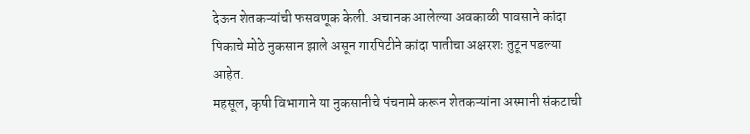देऊन शेतकऱ्यांची फसवणूक केली. अचानक आलेल्या अवकाळी पावसाने कांदा पिकाचे मोठे नुकसान झाले असून गारपिटीने कांदा पातीचा अक्षरशः तुटून पडल्या आहेत.
महसूल, कृषी विभागाने या नुकसानीचे पंचनामे करून शेतकऱ्यांना अस्मानी संकटाची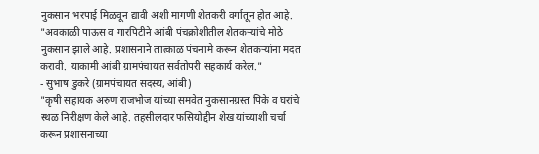नुकसान भरपाई मिळवून द्यावी अशी मागणी शेतकरी वर्गातून होत आहे.
"अवकाळी पाऊस व गारपिटीने आंबी पंचक्रोशीतील शेतकऱ्यांचे मोठे नुकसान झाले आहे. प्रशासनाने तात्काळ पंचनामे करून शेतकऱ्यांना मदत करावी. याकामी आंबी ग्रामपंचायत सर्वतोपरी सहकार्य करेल."
- सुभाष डुकरे (ग्रामपंचायत सदस्य, आंबी)
"कृषी सहायक अरुण राजभोज यांच्या समवेत नुकसानग्रस्त पिके व घरांचे स्थळ निरीक्षण केले आहे. तहसीलदार फसियोद्दीन शेख यांच्याशी चर्चा करून प्रशासनाच्या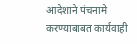आदेशाने पंचनामे करण्याबाबत कार्यवाही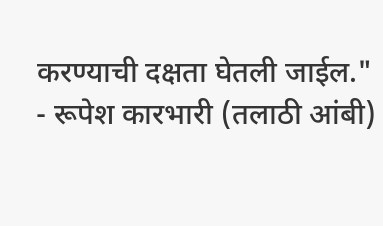करण्याची दक्षता घेतली जाईल."
- रूपेश कारभारी (तलाठी आंबी)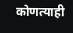कोणत्याही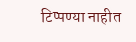टिप्पण्या नाहीत